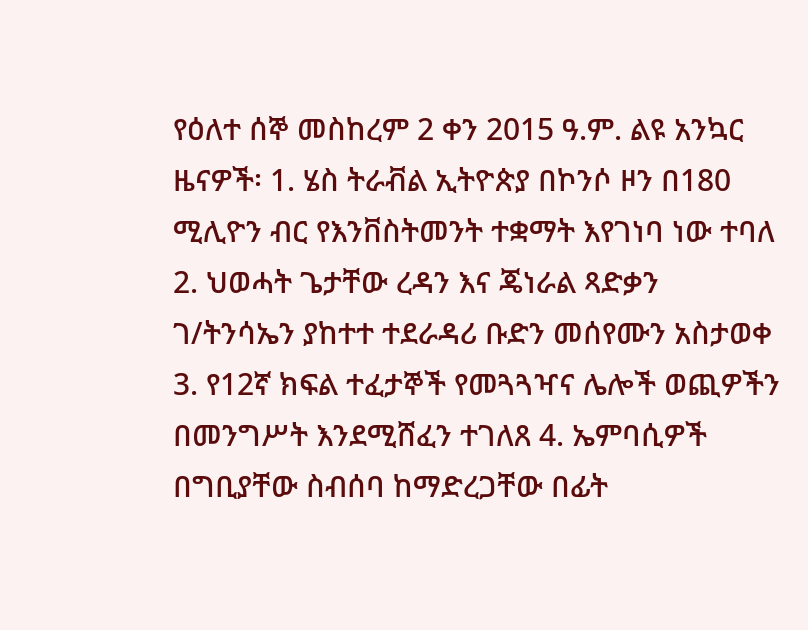የዕለተ ሰኞ መስከረም 2 ቀን 2015 ዓ.ም. ልዩ አንኳር ዜናዎች፡ 1. ሄስ ትራቭል ኢትዮጵያ በኮንሶ ዞን በ180 ሚሊዮን ብር የእንቨስትመንት ተቋማት እየገነባ ነው ተባለ 2. ህወሓት ጌታቸው ረዳን እና ጄነራል ጻድቃን ገ/ትንሳኤን ያከተተ ተደራዳሪ ቡድን መሰየሙን አስታወቀ 3. የ12ኛ ክፍል ተፈታኞች የመጓጓዣና ሌሎች ወጪዎችን በመንግሥት እንደሚሸፈን ተገለጸ 4. ኤምባሲዎች በግቢያቸው ስብሰባ ከማድረጋቸው በፊት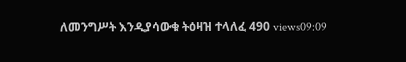ለመንግሥት እንዲያሳውቁ ትዕዛዝ ተላለፈ 490 views09:09